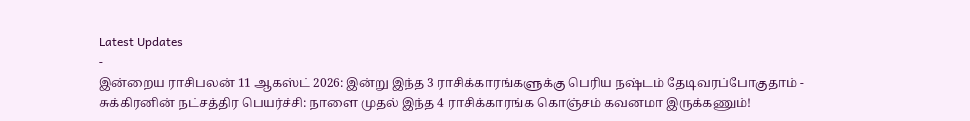Latest Updates
-
இன்றைய ராசிபலன் 11 ஆகஸ்ட் 2026: இன்று இந்த 3 ராசிக்காரங்களுக்கு பெரிய நஷ்டம் தேடிவரப்போகுதாம் -
சுக்கிரனின் நட்சத்திர பெயர்ச்சி: நாளை முதல் இந்த 4 ராசிக்காரங்க கொஞ்சம் கவனமா இருக்கணும்!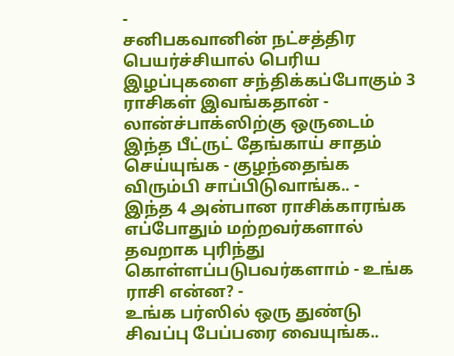-
சனிபகவானின் நட்சத்திர பெயர்ச்சியால் பெரிய இழப்புகளை சந்திக்கப்போகும் 3 ராசிகள் இவங்கதான் -
லான்ச்பாக்ஸிற்கு ஒருடைம் இந்த பீட்ருட் தேங்காய் சாதம் செய்யுங்க - குழந்தைங்க விரும்பி சாப்பிடுவாங்க.. -
இந்த 4 அன்பான ராசிக்காரங்க எப்போதும் மற்றவர்களால் தவறாக புரிந்து கொள்ளப்படுபவர்களாம் - உங்க ராசி என்ன? -
உங்க பர்ஸில் ஒரு துண்டு சிவப்பு பேப்பரை வையுங்க..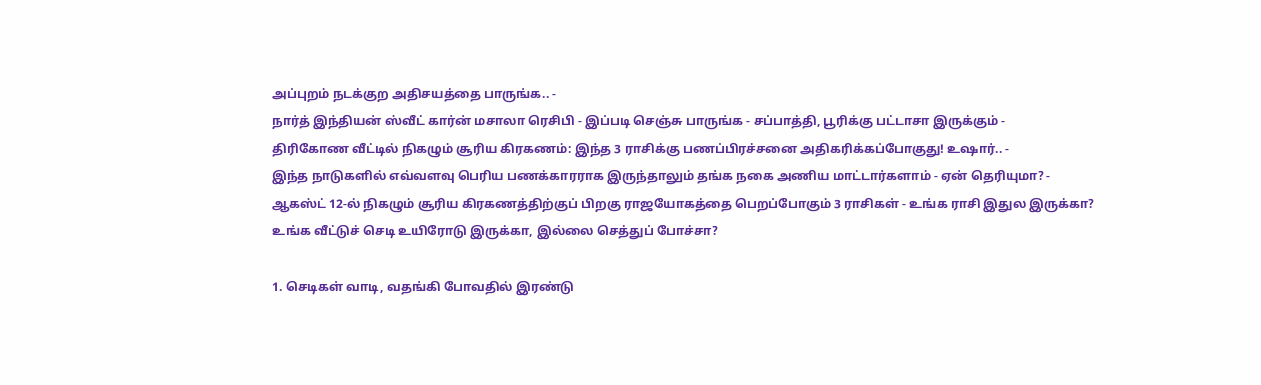அப்புறம் நடக்குற அதிசயத்தை பாருங்க.. -
நார்த் இந்தியன் ஸ்வீட் கார்ன் மசாலா ரெசிபி - இப்படி செஞ்சு பாருங்க - சப்பாத்தி, பூரிக்கு பட்டாசா இருக்கும் -
திரிகோண வீட்டில் நிகழும் சூரிய கிரகணம்: இந்த 3 ராசிக்கு பணப்பிரச்சனை அதிகரிக்கப்போகுது! உஷார்.. -
இந்த நாடுகளில் எவ்வளவு பெரிய பணக்காரராக இருந்தாலும் தங்க நகை அணிய மாட்டார்களாம் - ஏன் தெரியுமா? -
ஆகஸ்ட் 12-ல் நிகழும் சூரிய கிரகணத்திற்குப் பிறகு ராஜயோகத்தை பெறப்போகும் 3 ராசிகள் - உங்க ராசி இதுல இருக்கா?
உங்க வீட்டுச் செடி உயிரோடு இருக்கா, இல்லை செத்துப் போச்சா?

1. செடிகள் வாடி, வதங்கி போவதில் இரண்டு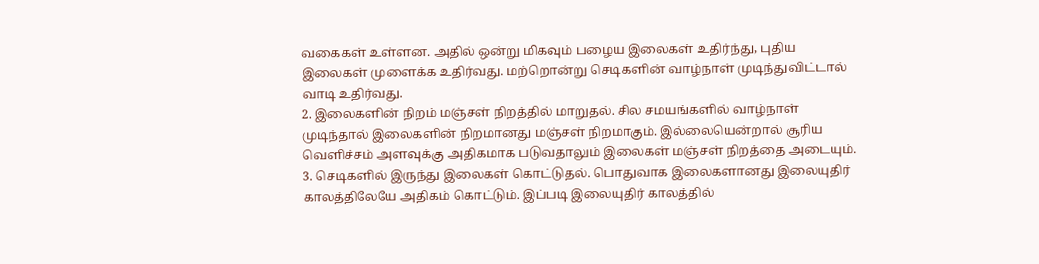வகைகள் உள்ளன. அதில் ஒன்று மிகவும் பழைய இலைகள் உதிர்ந்து, புதிய இலைகள் முளைக்க உதிர்வது. மற்றொன்று செடிகளின் வாழ்நாள் முடிந்துவிட்டால் வாடி உதிர்வது.
2. இலைகளின் நிறம் மஞ்சள் நிறத்தில் மாறுதல். சில சமயங்களில் வாழ்நாள் முடிந்தால் இலைகளின் நிறமானது மஞ்சள் நிறமாகும். இல்லையென்றால் சூரிய வெளிச்சம் அளவுக்கு அதிகமாக படுவதாலும் இலைகள் மஞ்சள் நிறத்தை அடையும்.
3. செடிகளில் இருந்து இலைகள் கொட்டுதல். பொதுவாக இலைகளானது இலையுதிர் காலத்திலேயே அதிகம் கொட்டும். இப்படி இலையுதிர் காலத்தில்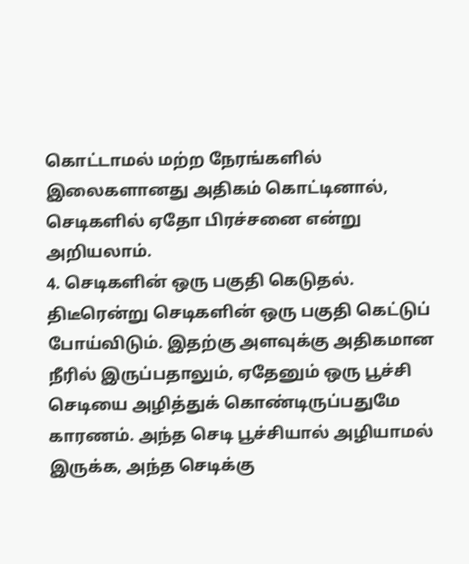கொட்டாமல் மற்ற நேரங்களில் இலைகளானது அதிகம் கொட்டினால், செடிகளில் ஏதோ பிரச்சனை என்று அறியலாம்.
4. செடிகளின் ஒரு பகுதி கெடுதல். திடீரென்று செடிகளின் ஒரு பகுதி கெட்டுப் போய்விடும். இதற்கு அளவுக்கு அதிகமான நீரில் இருப்பதாலும், ஏதேனும் ஒரு பூச்சி செடியை அழித்துக் கொண்டிருப்பதுமே காரணம். அந்த செடி பூச்சியால் அழியாமல் இருக்க, அந்த செடிக்கு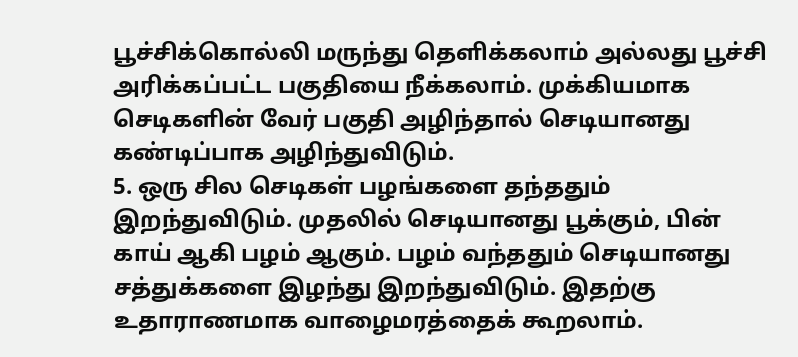பூச்சிக்கொல்லி மருந்து தெளிக்கலாம் அல்லது பூச்சி அரிக்கப்பட்ட பகுதியை நீக்கலாம். முக்கியமாக செடிகளின் வேர் பகுதி அழிந்தால் செடியானது கண்டிப்பாக அழிந்துவிடும்.
5. ஒரு சில செடிகள் பழங்களை தந்ததும் இறந்துவிடும். முதலில் செடியானது பூக்கும், பின் காய் ஆகி பழம் ஆகும். பழம் வந்ததும் செடியானது சத்துக்களை இழந்து இறந்துவிடும். இதற்கு உதாராணமாக வாழைமரத்தைக் கூறலாம்.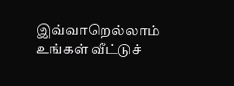இவ்வாறெல்லாம் உங்கள் வீட்டுச்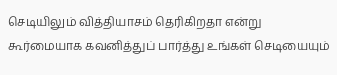செடியிலும் வித்தியாசம் தெரிகிறதா என்று கூர்மையாக கவனித்துப் பார்த்து உங்கள் செடியையும்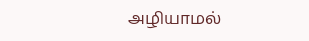அழியாமல்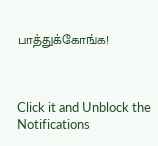பாத்துக்கோங்க!



Click it and Unblock the Notifications